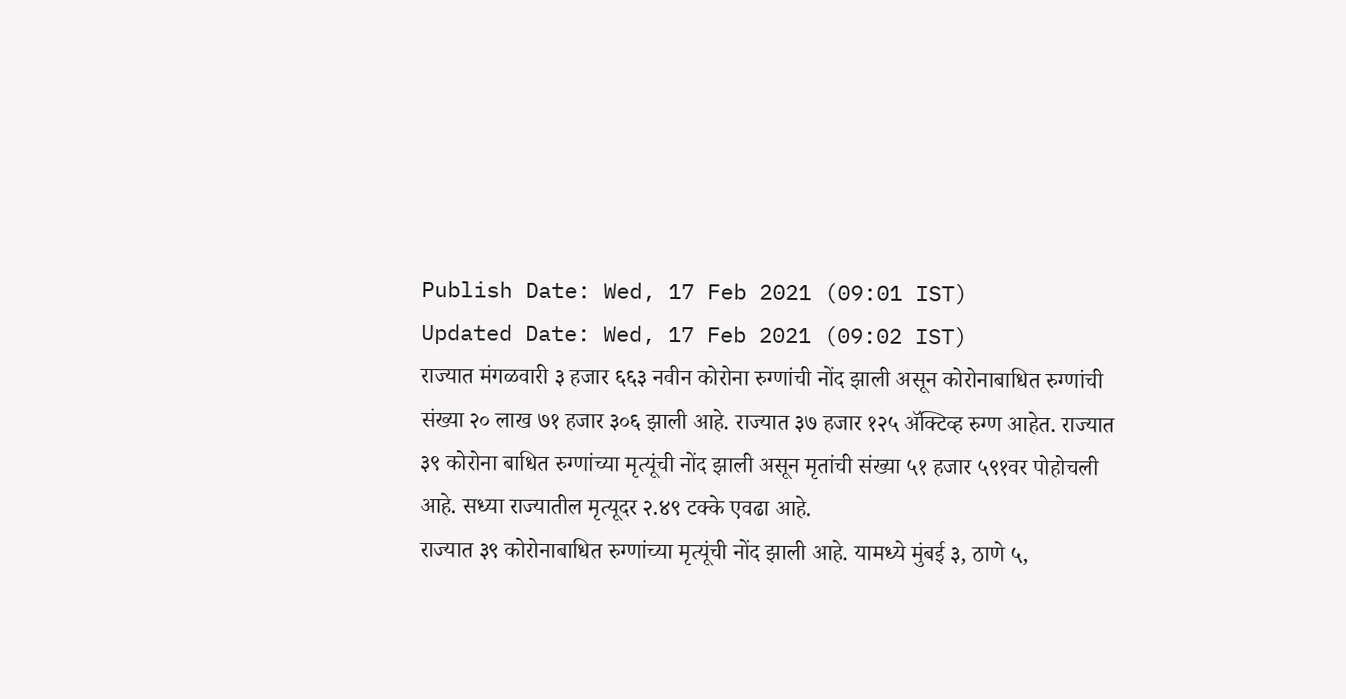Publish Date: Wed, 17 Feb 2021 (09:01 IST)
Updated Date: Wed, 17 Feb 2021 (09:02 IST)
राज्यात मंगळवारी ३ हजार ६६३ नवीन कोरोना रुग्णांची नोंद झाली असून कोरोनाबाधित रुग्णांची संख्या २० लाख ७१ हजार ३०६ झाली आहे. राज्यात ३७ हजार १२५ ॲक्टिव्ह रुग्ण आहेत. राज्यात ३९ कोरोना बाधित रुग्णांच्या मृत्यूंची नोंद झाली असून मृतांची संख्या ५१ हजार ५९१वर पोहोचली आहे. सध्या राज्यातील मृत्यूदर २.४९ टक्के एवढा आहे.
राज्यात ३९ कोरोनाबाधित रुग्णांच्या मृत्यूंची नोंद झाली आहे. यामध्ये मुंबई ३, ठाणे ५,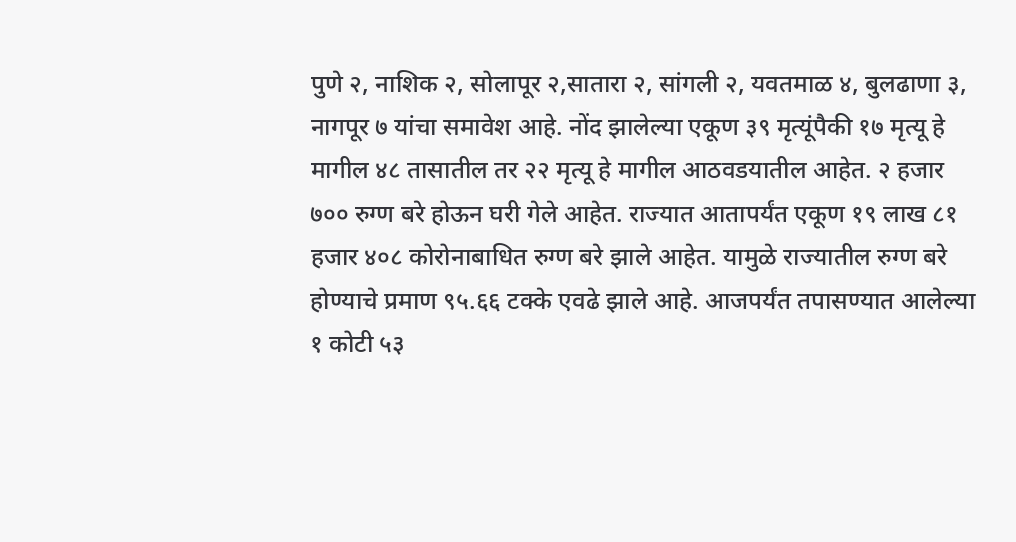पुणे २, नाशिक २, सोलापूर २,सातारा २, सांगली २, यवतमाळ ४, बुलढाणा ३, नागपूर ७ यांचा समावेश आहे. नोंद झालेल्या एकूण ३९ मृत्यूंपैकी १७ मृत्यू हे मागील ४८ तासातील तर २२ मृत्यू हे मागील आठवडयातील आहेत. २ हजार ७०० रुग्ण बरे होऊन घरी गेले आहेत. राज्यात आतापर्यंत एकूण १९ लाख ८१ हजार ४०८ कोरोनाबाधित रुग्ण बरे झाले आहेत. यामुळे राज्यातील रुग्ण बरे होण्याचे प्रमाण ९५.६६ टक्के एवढे झाले आहे. आजपर्यंत तपासण्यात आलेल्या १ कोटी ५३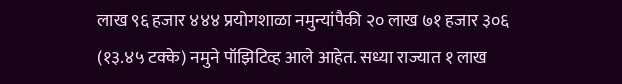लाख ९६ हजार ४४४ प्रयोगशाळा नमुन्यांपैकी २० लाख ७१ हजार ३०६ (१३.४५ टक्के) नमुने पॉझिटिव्ह आले आहेत. सध्या राज्यात १ लाख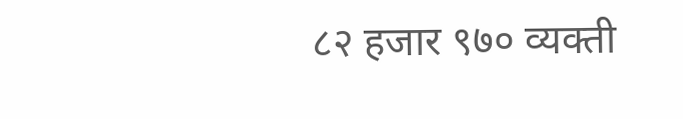८२ हजार ९७० व्यक्ती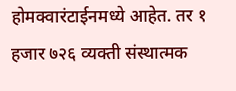होमक्वारंटाईनमध्ये आहेत. तर १ हजार ७२६ व्यक्ती संस्थात्मक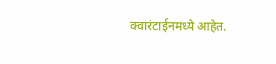क्वारंटाईनमध्ये आहेत.